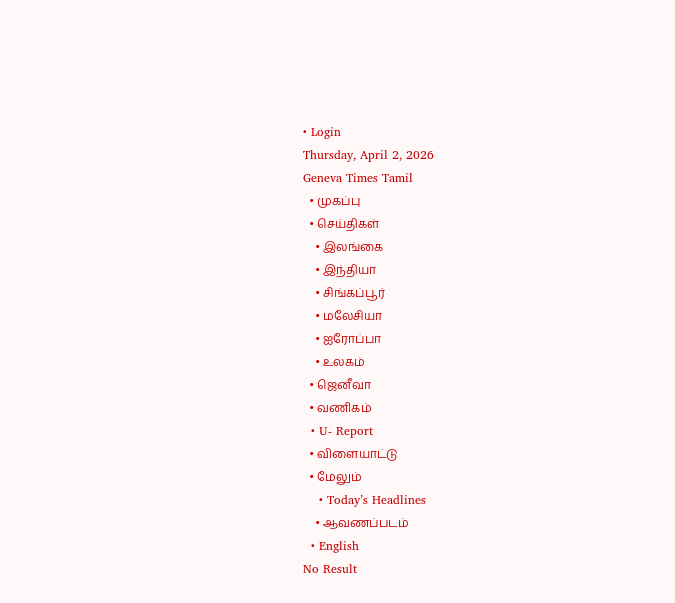• Login
Thursday, April 2, 2026
Geneva Times Tamil
  • முகப்பு
  • செய்திகள்
    • இலங்கை
    • இந்தியா
    • சிங்கப்பூர்
    • மலேசியா
    • ஐரோப்பா
    • உலகம்
  • ஜெனீவா
  • வணிகம்
  • U- Report
  • விளையாட்டு
  • மேலும்
    • Today’s Headlines
    • ஆவணப்படம்
  • English
No Result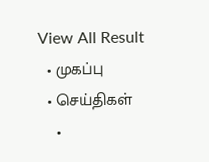View All Result
  • முகப்பு
  • செய்திகள்
    •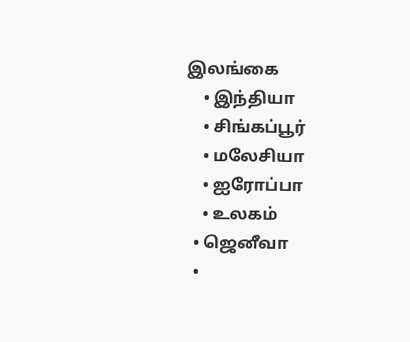இலங்கை
    • இந்தியா
    • சிங்கப்பூர்
    • மலேசியா
    • ஐரோப்பா
    • உலகம்
  • ஜெனீவா
  •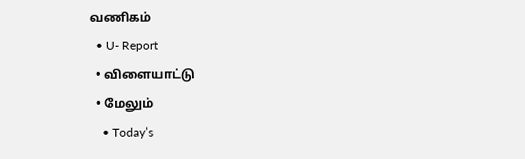வணிகம்
  • U- Report
  • விளையாட்டு
  • மேலும்
    • Today’s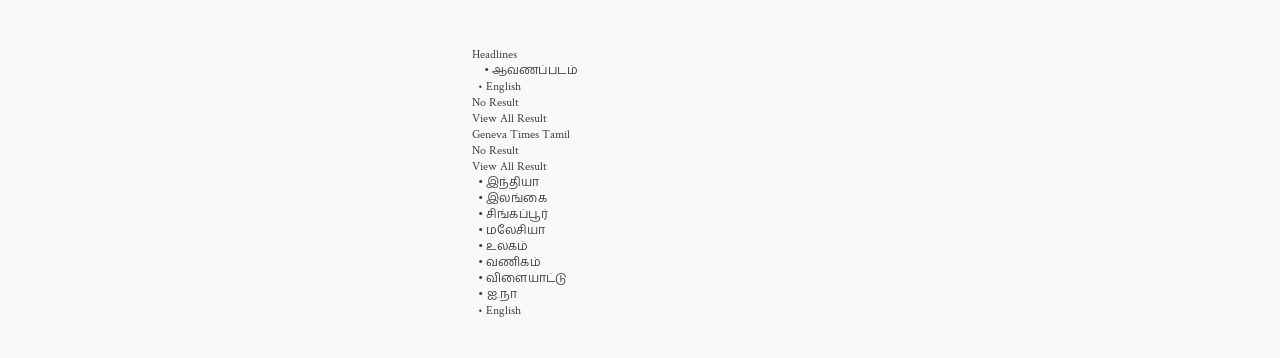Headlines
    • ஆவணப்படம்
  • English
No Result
View All Result
Geneva Times Tamil
No Result
View All Result
  • இந்தியா
  • இலங்கை
  • சிங்கப்பூர்
  • மலேசியா
  • உலகம்
  • வணிகம்
  • விளையாட்டு
  • ஐ.நா
  • English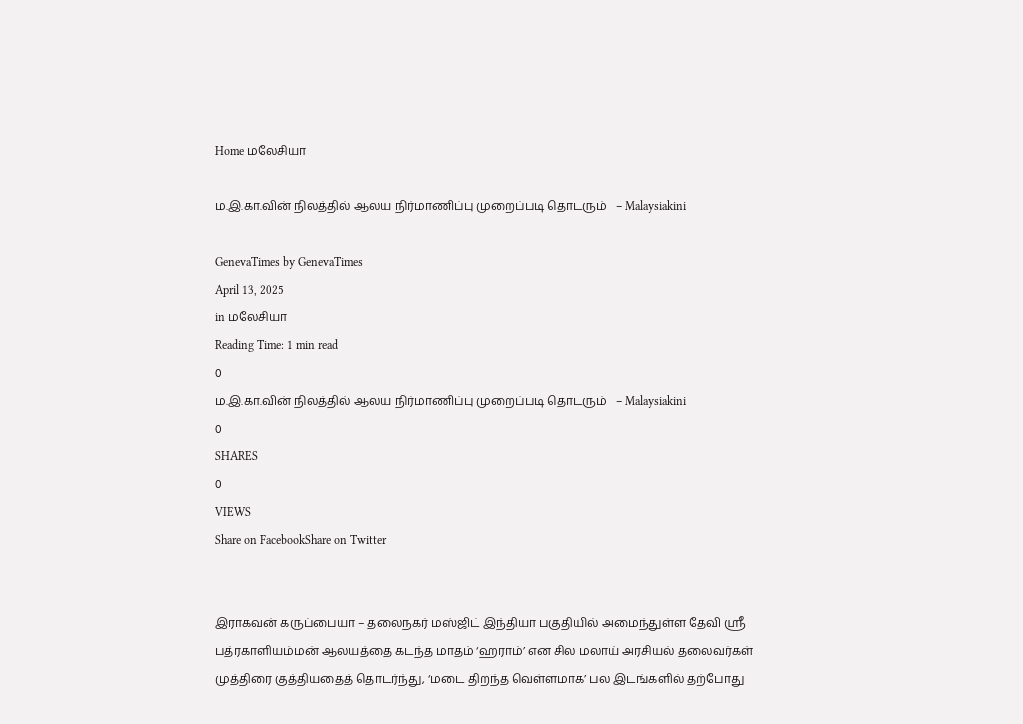Home மலேசியா

ம.இ.கா.வின் நிலத்தில் ஆலய நிர்மாணிப்பு முறைப்படி தொடரும்   – Malaysiakini

GenevaTimes by GenevaTimes
April 13, 2025
in மலேசியா
Reading Time: 1 min read
0
ம.இ.கா.வின் நிலத்தில் ஆலய நிர்மாணிப்பு முறைப்படி தொடரும்   – Malaysiakini
0
SHARES
0
VIEWS
Share on FacebookShare on Twitter


இராகவன் கருப்பையா – தலைநகர் மஸ்ஜிட் இந்தியா பகுதியில் அமைந்துள்ள தேவி ஸ்ரீ பத்ரகாளியம்மன் ஆலயத்தை கடந்த மாதம் ‘ஹராம்’ என சில மலாய் அரசியல் தலைவர்கள் முத்திரை குத்தியதைத் தொடர்ந்து, ‘மடை திறந்த வெள்ளமாக’ பல இடங்களில் தற்போது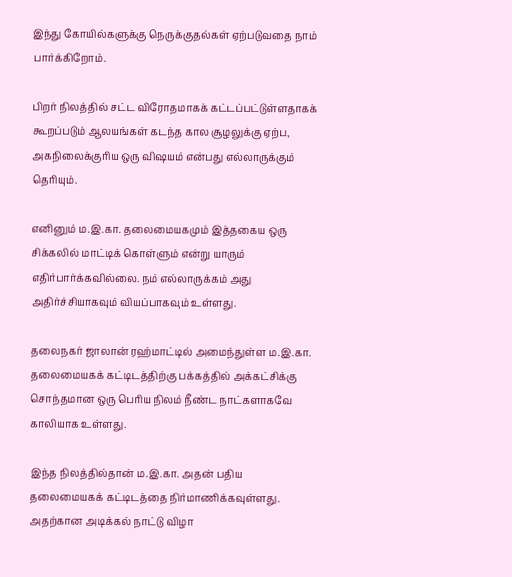இந்து கோயில்களுக்கு நெருக்குதல்கள் ஏற்படுவதை நாம் பார்க்கிறோம்.

பிறர் நிலத்தில் சட்ட விரோதமாகக் கட்டப்பட்டுள்ளதாகக் கூறப்படும் ஆலயங்கள் கடந்த கால சூழலுக்கு ஏற்ப, அகநிலைக்குரிய ஒரு விஷயம் என்பது எல்லாருக்கும் தெரியும்.

எனினும் ம.இ.கா. தலைமையகமும் இத்தகைய ஒரு சிக்கலில் மாட்டிக் கொள்ளும் என்று யாரும் எதிர்பார்க்கவில்லை. நம் எல்லாருக்கம் அது அதிர்ச்சியாகவும் வியப்பாகவும் உள்ளது.

தலைநகர் ஜாலான் ரஹ்மாட்டில் அமைந்துள்ள ம.இ.கா. தலைமையகக் கட்டிடத்திற்கு பக்கத்தில் அக்கட்சிக்கு சொந்தமான ஒரு பெரிய நிலம் நீண்ட நாட்களாகவே காலியாக உள்ளது.

இந்த நிலத்தில்தான் ம.இ.கா. அதன் பதிய தலைமையகக் கட்டிடத்தை நிர்மாணிக்கவுள்ளது. அதற்கான அடிக்கல் நாட்டு விழா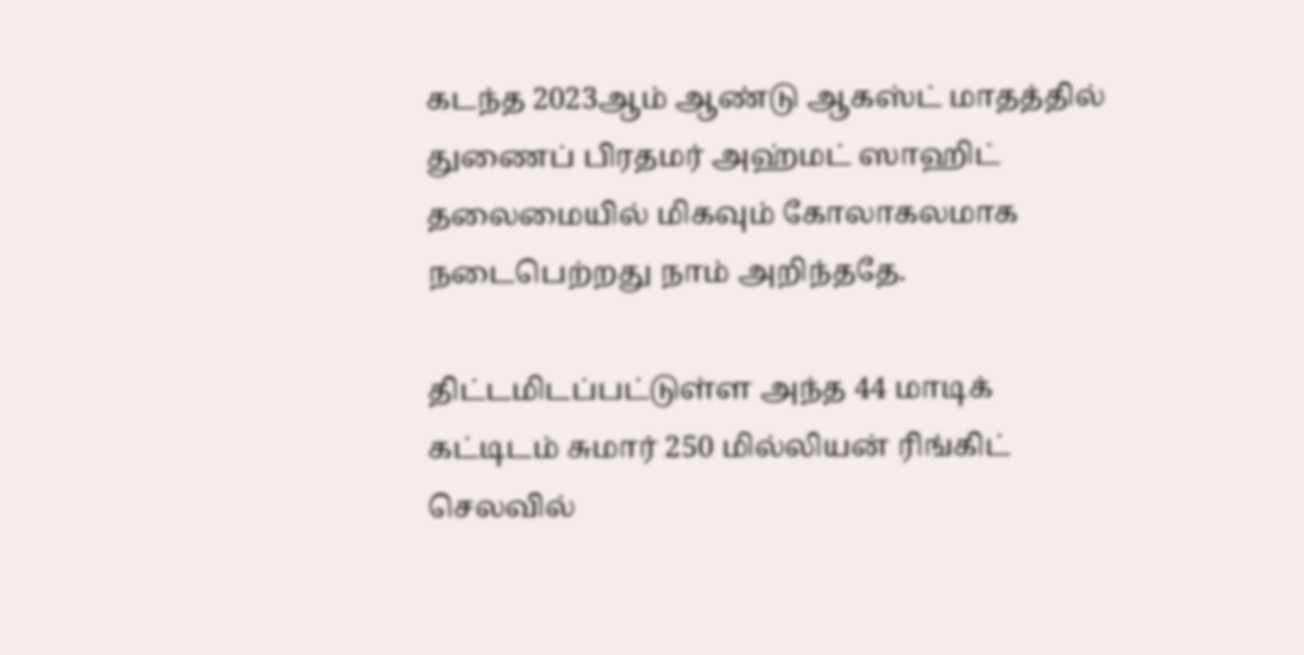கடந்த 2023ஆம் ஆண்டு ஆகஸ்ட் மாதத்தில் துணைப் பிரதமர் அஹ்மட் ஸாஹிட் தலைமையில் மிகவும் கோலாகலமாக நடைபெற்றது நாம் அறிந்ததே.

திட்டமிடப்பட்டுள்ள அந்த 44 மாடிக் கட்டிடம் சுமார் 250 மில்லியன் ரிங்கிட் செலவில்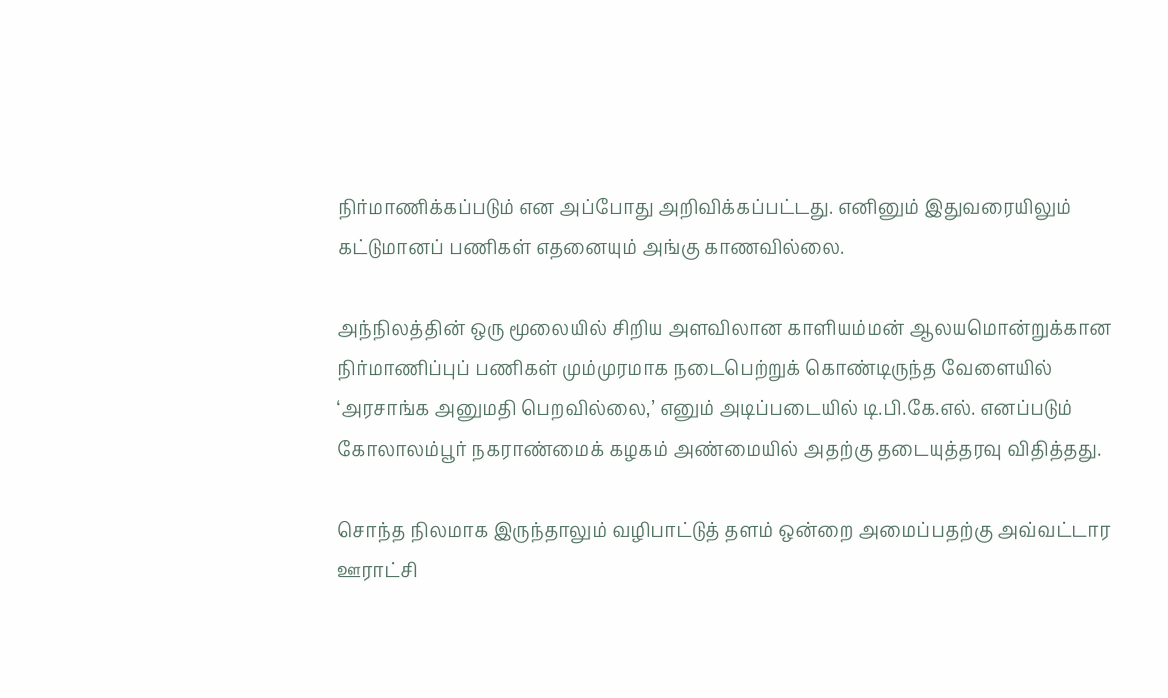நிர்மாணிக்கப்படும் என அப்போது அறிவிக்கப்பட்டது. எனினும் இதுவரையிலும் கட்டுமானப் பணிகள் எதனையும் அங்கு காணவில்லை.

அந்நிலத்தின் ஒரு மூலையில் சிறிய அளவிலான காளியம்மன் ஆலயமொன்றுக்கான நிர்மாணிப்புப் பணிகள் மும்முரமாக நடைபெற்றுக் கொண்டிருந்த வேளையில் ‘அரசாங்க அனுமதி பெறவில்லை,’ எனும் அடிப்படையில் டி.பி.கே.எல். எனப்படும் கோலாலம்பூர் நகராண்மைக் கழகம் அண்மையில் அதற்கு தடையுத்தரவு விதித்தது.

சொந்த நிலமாக இருந்தாலும் வழிபாட்டுத் தளம் ஒன்றை அமைப்பதற்கு அவ்வட்டார ஊராட்சி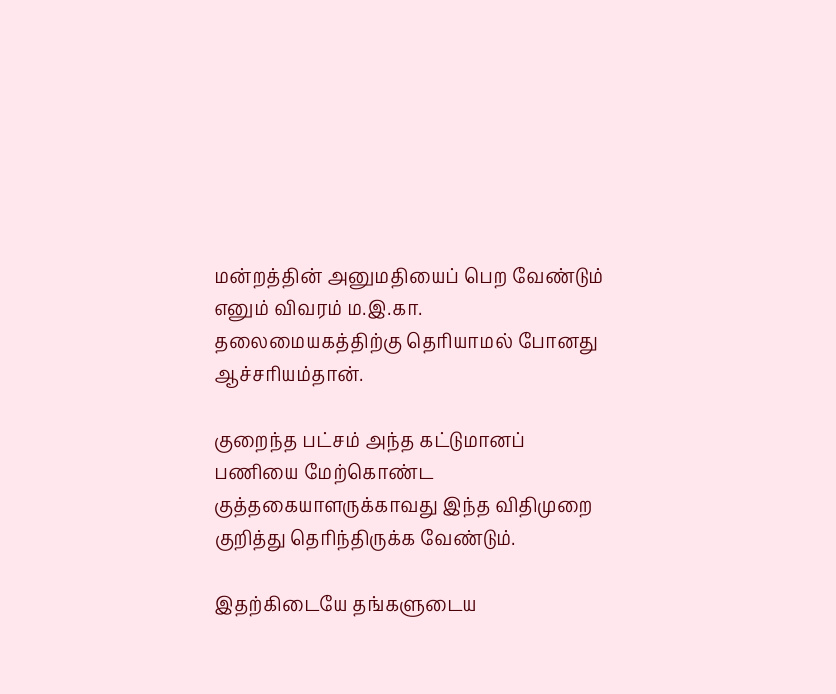மன்றத்தின் அனுமதியைப் பெற வேண்டும் எனும் விவரம் ம.இ.கா. தலைமையகத்திற்கு தெரியாமல் போனது ஆச்சரியம்தான்.

குறைந்த பட்சம் அந்த கட்டுமானப் பணியை மேற்கொண்ட குத்தகையாளருக்காவது இந்த விதிமுறை குறித்து தெரிந்திருக்க வேண்டும்.

இதற்கிடையே தங்களுடைய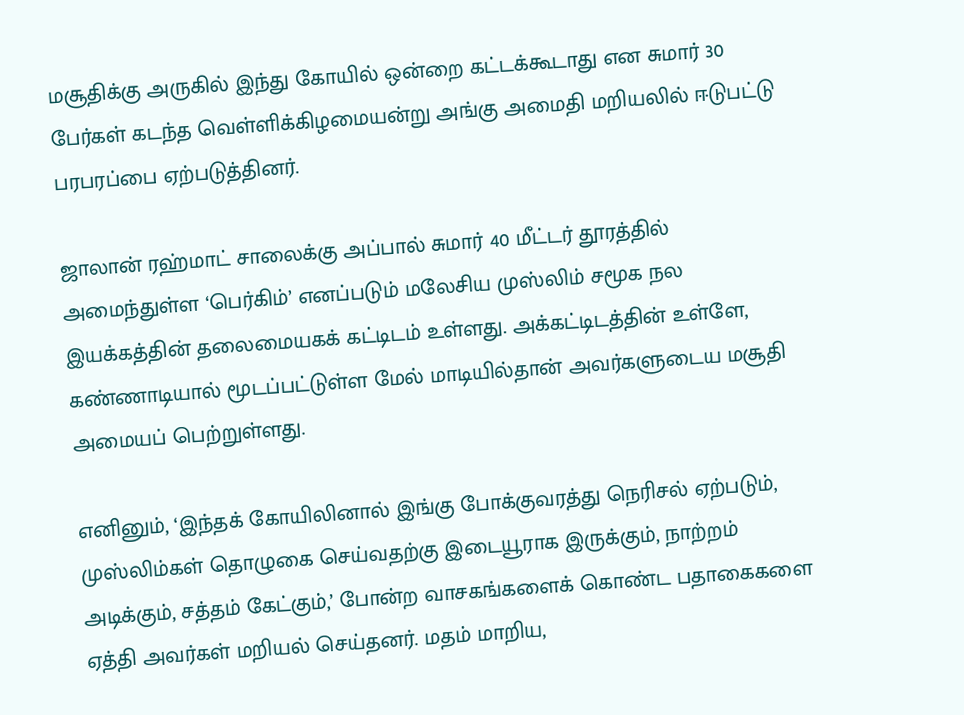மசூதிக்கு அருகில் இந்து கோயில் ஒன்றை கட்டக்கூடாது என சுமார் 30 பேர்கள் கடந்த வெள்ளிக்கிழமையன்று அங்கு அமைதி மறியலில் ஈடுபட்டு பரபரப்பை ஏற்படுத்தினர்.

ஜாலான் ரஹ்மாட் சாலைக்கு அப்பால் சுமார் 40 மீட்டர் தூரத்தில் அமைந்துள்ள ‘பெர்கிம்’ எனப்படும் மலேசிய முஸ்லிம் சமூக நல இயக்கத்தின் தலைமையகக் கட்டிடம் உள்ளது. அக்கட்டிடத்தின் உள்ளே, கண்ணாடியால் மூடப்பட்டுள்ள மேல் மாடியில்தான் அவர்களுடைய மசூதி அமையப் பெற்றுள்ளது.

எனினும், ‘இந்தக் கோயிலினால் இங்கு போக்குவரத்து நெரிசல் ஏற்படும், முஸ்லிம்கள் தொழுகை செய்வதற்கு இடையூராக இருக்கும், நாற்றம் அடிக்கும், சத்தம் கேட்கும்,’ போன்ற வாசகங்களைக் கொண்ட பதாகைகளை ஏத்தி அவர்கள் மறியல் செய்தனர். மதம் மாறிய,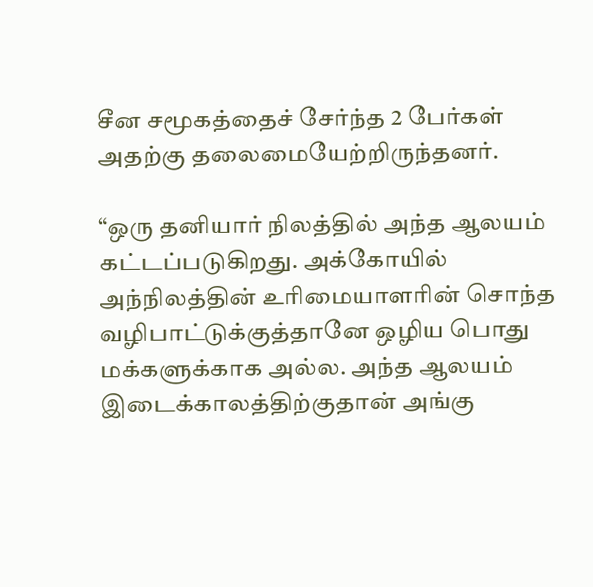சீன சமூகத்தைச் சேர்ந்த 2 பேர்கள் அதற்கு தலைமையேற்றிருந்தனர்.

“ஒரு தனியார் நிலத்தில் அந்த ஆலயம் கட்டப்படுகிறது. அக்கோயில் அந்நிலத்தின் உரிமையாளரின் சொந்த வழிபாட்டுக்குத்தானே ஒழிய பொது மக்களுக்காக அல்ல. அந்த ஆலயம் இடைக்காலத்திற்குதான் அங்கு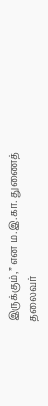இருக்கும்,” என ம.இ.கா. துணைத் தலைவர்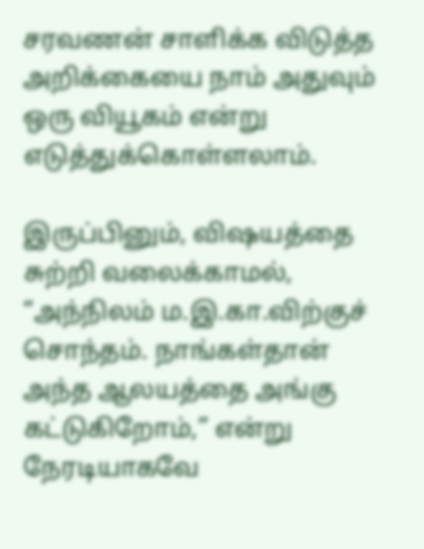சரவணன் சாளிக்க விடுத்த அறிக்கையை நாம் அதுவும் ஒரு வியூகம் என்று எடுத்துக்கொள்ளலாம்.

இருப்பினும், விஷயத்தை சுற்றி வலைக்காமல், “அந்நிலம் ம.இ.கா.விற்குச் சொந்தம். நாங்கள்தான் அந்த ஆலயத்தை அங்கு கட்டுகிறோம்,” என்று நேரடியாகவே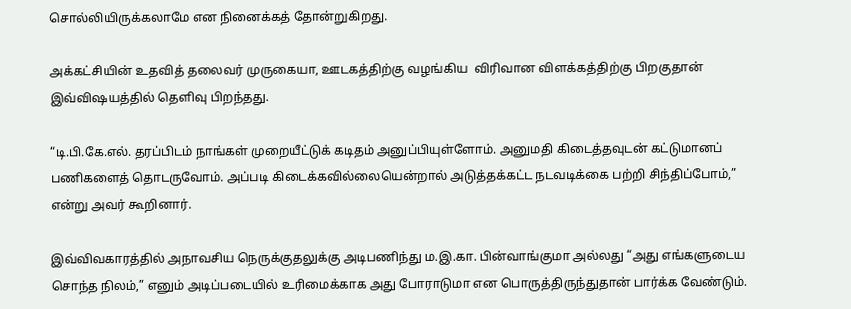சொல்லியிருக்கலாமே என நினைக்கத் தோன்றுகிறது.

அக்கட்சியின் உதவித் தலைவர் முருகையா, ஊடகத்திற்கு வழங்கிய  விரிவான விளக்கத்திற்கு பிறகுதான் இவ்விஷயத்தில் தெளிவு பிறந்தது.

“டி.பி.கே.எல். தரப்பிடம் நாங்கள் முறையீட்டுக் கடிதம் அனுப்பியுள்ளோம். அனுமதி கிடைத்தவுடன் கட்டுமானப் பணிகளைத் தொடருவோம். அப்படி கிடைக்கவில்லையென்றால் அடுத்தக்கட்ட நடவடிக்கை பற்றி சிந்திப்போம்,” என்று அவர் கூறினார்.

இவ்விவகாரத்தில் அநாவசிய நெருக்குதலுக்கு அடிபணிந்து ம.இ.கா. பின்வாங்குமா அல்லது “அது எங்களுடைய சொந்த நிலம்,” எனும் அடிப்படையில் உரிமைக்காக அது போராடுமா என பொருத்திருந்துதான் பார்க்க வேண்டும்.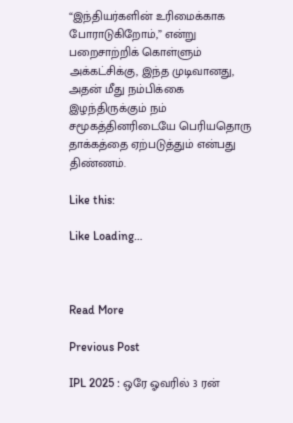“இந்தியர்களின் உரிமைக்காக போராடுகிறோம்,” என்று பறைசாற்றிக் கொள்ளும் அக்கட்சிக்கு, இந்த முடிவானது, அதன் மீது நம்பிக்கை இழந்திருக்கும் நம் சமூகத்தினரிடையே பெரியதொரு தாக்கத்தை ஏற்படுத்தும் என்பது திண்ணம்.

Like this:

Like Loading…



Read More

Previous Post

IPL 2025 : ஒரே ஓவரில் 3 ரன்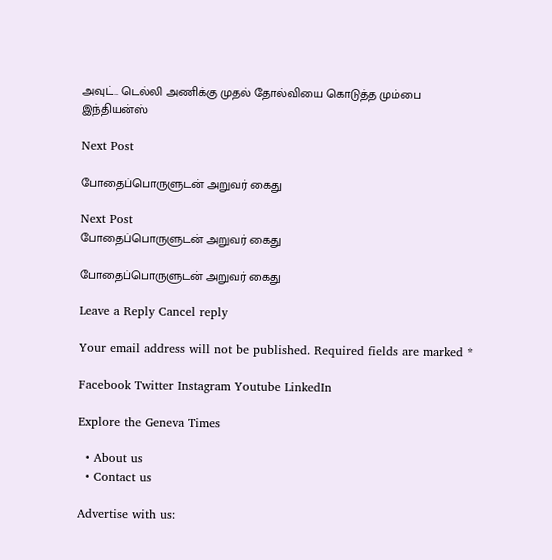அவுட்.. டெல்லி அணிக்கு முதல் தோல்வியை கொடுத்த மும்பை இந்தியன்ஸ்

Next Post

போதைப்பொருளுடன் அறுவர் கைது

Next Post
போதைப்பொருளுடன் அறுவர் கைது

போதைப்பொருளுடன் அறுவர் கைது

Leave a Reply Cancel reply

Your email address will not be published. Required fields are marked *

Facebook Twitter Instagram Youtube LinkedIn

Explore the Geneva Times

  • About us
  • Contact us

Advertise with us: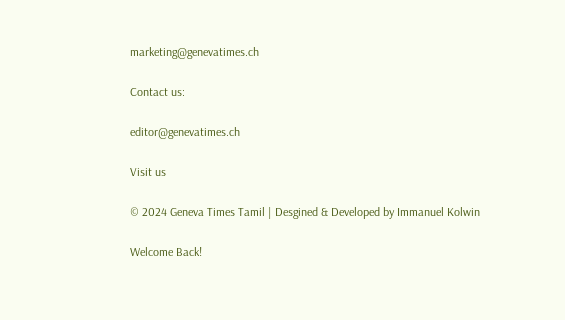marketing@genevatimes.ch

Contact us:

editor@genevatimes.ch

Visit us

© 2024 Geneva Times Tamil | Desgined & Developed by Immanuel Kolwin

Welcome Back!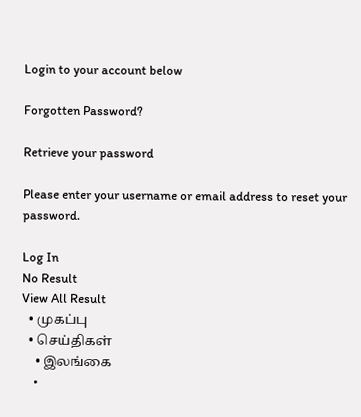Login to your account below

Forgotten Password?

Retrieve your password

Please enter your username or email address to reset your password.

Log In
No Result
View All Result
  • முகப்பு
  • செய்திகள்
    • இலங்கை
    •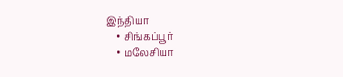இந்தியா
    • சிங்கப்பூர்
    • மலேசியா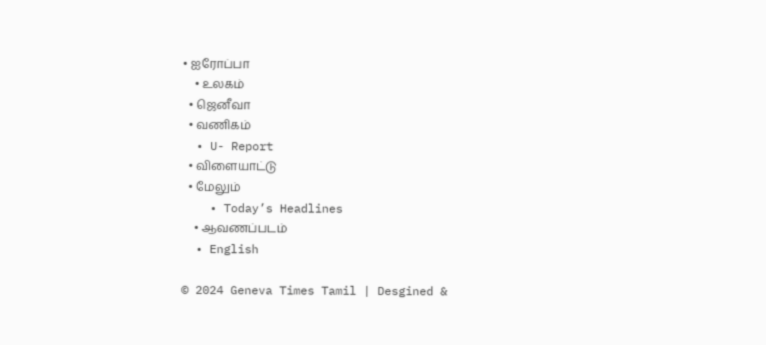• ஐரோப்பா
    • உலகம்
  • ஜெனீவா
  • வணிகம்
  • U- Report
  • விளையாட்டு
  • மேலும்
    • Today’s Headlines
    • ஆவணப்படம்
  • English

© 2024 Geneva Times Tamil | Desgined &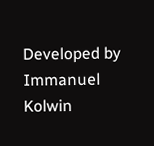Developed by Immanuel Kolwin